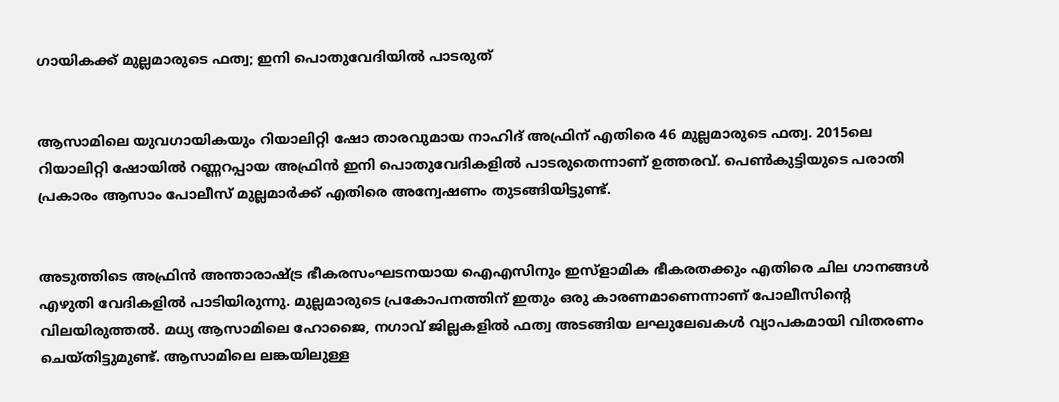ഗായികക്ക് മുല്ലമാരുടെ ഫത്വ; ഇനി പൊതുവേദിയില്‍ പാടരുത്


ആസാമിലെ യുവഗായികയും റിയാലിറ്റി ഷോ താരവുമായ നാഹിദ് അഫ്രിന് എതിരെ 46 മുല്ലമാരുടെ ഫത്വ. 2015ലെ റിയാലിറ്റി ഷോയില്‍ റണ്ണറപ്പായ അഫ്രിന്‍ ഇനി പൊതുവേദികളില്‍ പാടരുതെന്നാണ് ഉത്തരവ്. പെണ്‍കുട്ടിയുടെ പരാതി പ്രകാരം ആസാം പോലീസ് മുല്ലമാര്‍ക്ക് എതിരെ അന്വേഷണം തുടങ്ങിയിട്ടുണ്ട്.


അടുത്തിടെ അഫ്രിന്‍ അന്താരാഷ്ട്ര ഭീകരസംഘടനയായ ഐഎസിനും ഇസ്‌ളാമിക ഭീകരതക്കും എതിരെ ചില ഗാനങ്ങള്‍ എഴുതി വേദികളില്‍ പാടിയിരുന്നു. മുല്ലമാരുടെ പ്രകോപനത്തിന് ഇതും ഒരു കാരണമാണെന്നാണ് പോലീസിന്റെ വിലയിരുത്തല്‍. മധ്യ ആസാമിലെ ഹോജൈ, നഗാവ് ജില്ലകളില്‍ ഫത്വ അടങ്ങിയ ലഘുലേഖകള്‍ വ്യാപകമായി വിതരണം ചെയ്തിട്ടുമുണ്ട്. ആസാമിലെ ലങ്കയിലുള്ള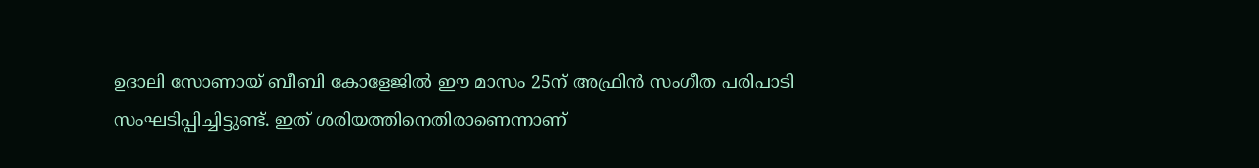ഉദാലി സോണായ് ബീബി കോളേജില്‍ ഈ മാസം 25ന് അഫ്രിന്‍ സംഗീത പരിപാടി സംഘടിപ്പിച്ചിട്ടുണ്ട്. ഇത് ശരിയത്തിനെതിരാണെന്നാണ്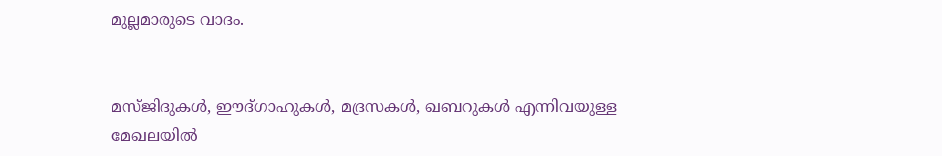മുല്ലമാരുടെ വാദം.


മസ്ജിദുകള്‍, ഈദ്ഗാഹുകള്‍, മദ്രസകള്‍, ഖബറുകള്‍ എന്നിവയുള്ള മേഖലയില്‍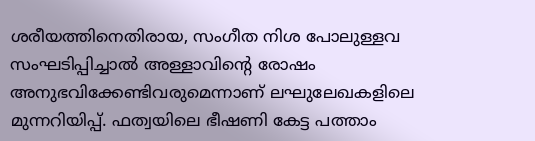ശരീയത്തിനെതിരായ, സംഗീത നിശ പോലുള്ളവ സംഘടിപ്പിച്ചാല്‍ അള്ളാവിന്റെ രോഷം അനുഭവിക്കേണ്ടിവരുമെന്നാണ് ലഘുലേഖകളിലെ മുന്നറിയിപ്പ്. ഫത്വയിലെ ഭീഷണി കേട്ട പത്താം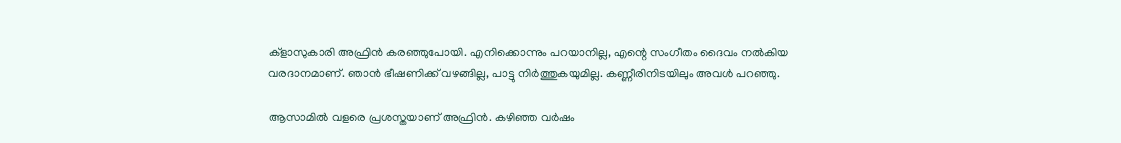ക്‌ളാസുകാരി അഫ്രിന്‍ കരഞ്ഞുപോയി. എനിക്കൊന്നും പറയാനില്ല, എന്റെ സംഗീതം ദൈവം നല്‍കിയ വരദാനമാണ്. ഞാന്‍ ഭീഷണിക്ക് വഴങ്ങില്ല, പാട്ടു നിര്‍ത്തുകയുമില്ല. കണ്ണീരിനിടയിലും അവള്‍ പറഞ്ഞു.

ആസാമില്‍ വളരെ പ്രശസ്തയാണ് അഫ്രിന്‍. കഴിഞ്ഞ വര്‍ഷം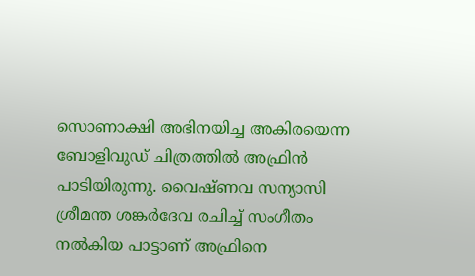സൊണാക്ഷി അഭിനയിച്ച അകിരയെന്ന ബോളിവുഡ് ചിത്രത്തില്‍ അഫ്രിന്‍ പാടിയിരുന്നു. വൈഷ്ണവ സന്യാസി ശ്രീമന്ത ശങ്കര്‍ദേവ രചിച്ച് സംഗീതം നല്‍കിയ പാട്ടാണ് അഫ്രിനെ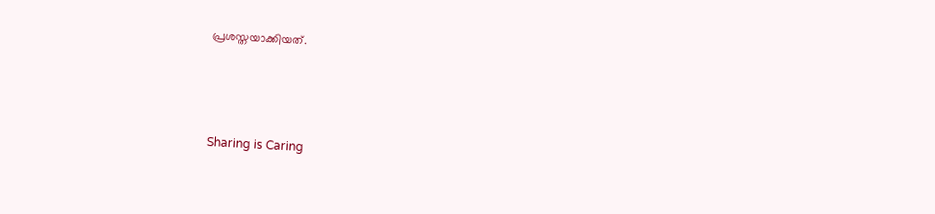പ്രശസ്തയാക്കിയത്.



Sharing is Caring